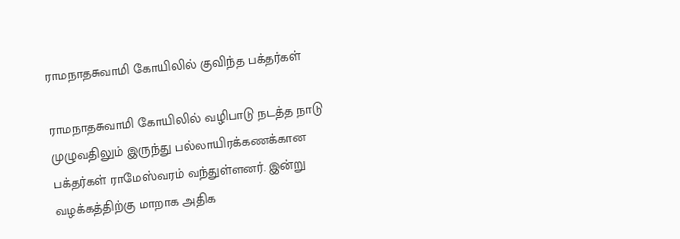ராமநாதசுவாமி கோயிலில் குவிந்த பக்தர்கள்

ராமநாதசுவாமி கோயிலில் வழிபாடு நடத்த நாடு முழுவதிலும் இருந்து பல்லாயிரக்கணக்கான பக்தர்கள் ராமேஸ்வரம் வந்துள்ளனர். இன்று வழக்கத்திற்கு மாறாக அதிக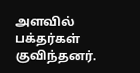அளவில் பக்தர்கள் குவிந்தனர்.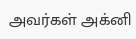அவர்கள் அக்னி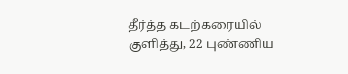தீர்த்த கடற்கரையில் குளித்து, 22 புண்ணிய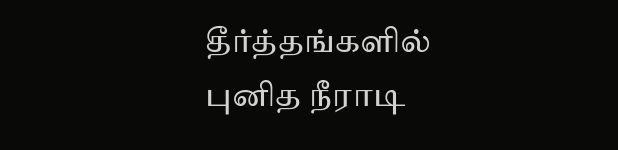தீர்த்தங்களில் புனித நீராடி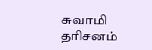சுவாமி தரிசனம்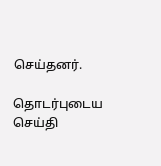செய்தனர்.

தொடர்புடைய செய்தி